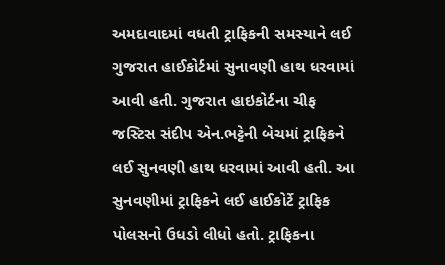અમદાવાદમાં વધતી ટ્રાફિકની સમસ્યાને લઈ ગુજરાત હાઈકોર્ટમાં સુનાવણી હાથ ધરવામાં આવી હતી. ગુજરાત હાઇકોર્ટના ચીફ જસ્ટિસ સંદીપ એન.ભટ્ટેની બેચમાં ટ્રાફિકને લઈ સુનવણી હાથ ધરવામાં આવી હતી. આ સુનવણીમાં ટ્રાફિકને લઈ હાઈકોર્ટે ટ્રાફિક પોલસનો ઉધડો લીધો હતો. ટ્રાફિકના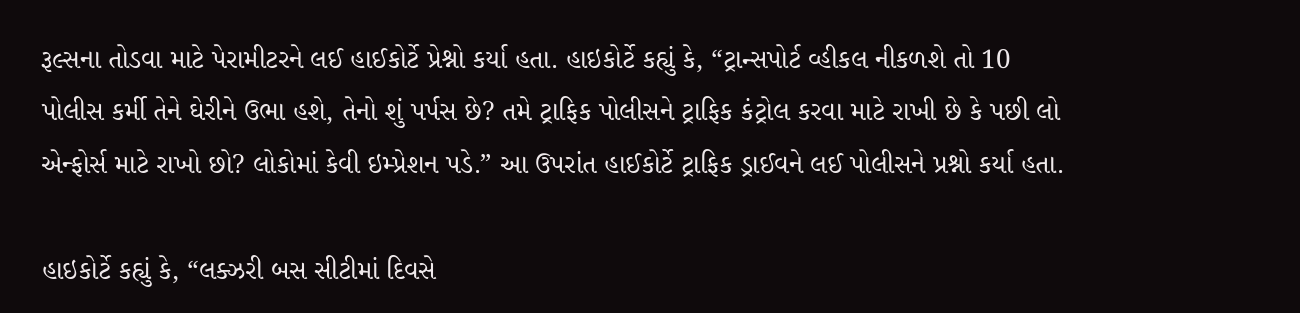રૂલ્સના તોડવા માટે પેરામીટરને લઈ હાઈકોર્ટે પ્રેશ્નો કર્યા હતા. હાઇકોર્ટે કહ્યું કે, “ટ્રાન્સપોર્ટ વ્હીકલ નીકળશે તો 10 પોલીસ કર્મી તેને ઘેરીને ઉભા હશે, તેનો શું પર્પસ છે? તમે ટ્રાફિક પોલીસને ટ્રાફિક કંટ્રોલ કરવા માટે રાખી છે કે પછી લો એન્ફોર્સ માટે રાખો છો? લોકોમાં કેવી ઇમ્પ્રેશન પડે.” આ ઉપરાંત હાઈકોર્ટે ટ્રાફિક ડ્રાઈવને લઈ પોલીસને પ્રશ્નો કર્યા હતા.

હાઇકોર્ટે કહ્યું કે, “લક્ઝરી બસ સીટીમાં દિવસે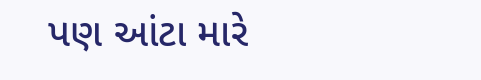પણ આંટા મારે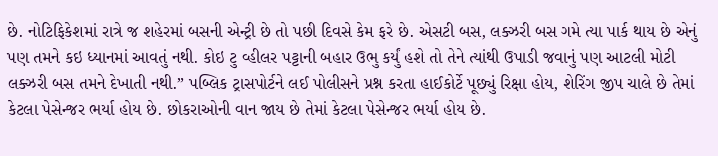છે. નોટિફિકેશમાં રાત્રે જ શહેરમાં બસની એન્ટ્રી છે તો પછી દિવસે કેમ ફરે છે. એસટી બસ, લક્ઝરી બસ ગમે ત્યા પાર્ક થાય છે એનું પણ તમને કઇ ધ્યાનમાં આવતું નથી. કોઇ ટુ વ્હીલર પટ્ટાની બહાર ઉભુ કર્યું હશે તો તેને ત્યાંથી ઉપાડી જવાનું પણ આટલી મોટી લક્ઝરી બસ તમને દેખાતી નથી.” પબ્લિક ટ્રાસપોર્ટને લઈ પોલીસને પ્રશ્ન કરતા હાઈકોર્ટે પૂછ્યું રિક્ષા હોય, શેરિંગ જીપ ચાલે છે તેમાં કેટલા પેસેન્જર ભર્યા હોય છે. છોકરાઓની વાન જાય છે તેમાં કેટલા પેસેન્જર ભર્યા હોય છે.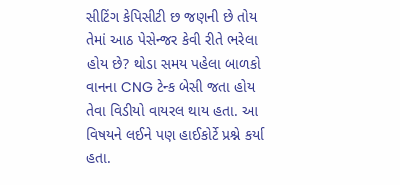સીટિંગ કેપિસીટી છ જણની છે તોય તેમાં આઠ પેસેન્જર કેવી રીતે ભરેલા હોય છે? થોડા સમય પહેલા બાળકો વાનના CNG ટેન્ક બેસી જતા હોય તેવા વિડીયો વાયરલ થાય હતા. આ વિષયને લઈને પણ હાઈકોર્ટે પ્રશ્ને કર્યા હતા.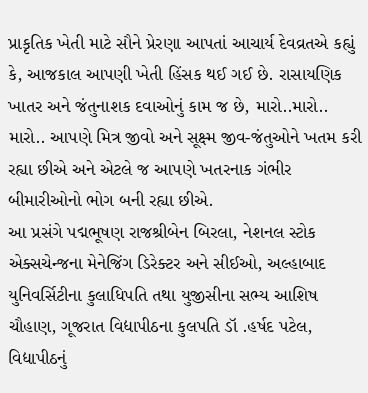પ્રાકૃતિક ખેતી માટે સૌને પ્રેરણા આપતાં આચાર્ય દેવવ્રતએ કહ્યું કે, આજકાલ આપણી ખેતી હિંસક થઈ ગઈ છે. રાસાયણિક ખાતર અને જંતુનાશક દવાઓનું કામ જ છે, મારો..મારો.. મારો.. આપણે મિત્ર જીવો અને સૂક્ષ્મ જીવ-જંતુઓને ખતમ કરી રહ્યા છીએ અને એટલે જ આપણે ખતરનાક ગંભીર બીમારીઓનો ભોગ બની રહ્યા છીએ.
આ પ્રસંગે પદ્મભૂષણ રાજશ્રીબેન બિરલા, નેશનલ સ્ટોક એક્સચેન્જના મેનેજિંગ ડિરેક્ટર અને સીઈઓ, અલ્હાબાદ યુનિવર્સિટીના કુલાધિપતિ તથા યુજીસીના સભ્ય આશિષ ચૌહાણ, ગૂજરાત વિદ્યાપીઠના કુલપતિ ડૉ .હર્ષદ પટેલ, વિદ્યાપીઠનું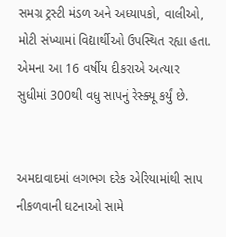સમગ્ર ટ્રસ્ટી મંડળ અને અધ્યાપકો, વાલીઓ, મોટી સંખ્યામાં વિદ્યાર્થીઓ ઉપસ્થિત રહ્યા હતા.
એમના આ 16 વર્ષીય દીકરાએ અત્યાર સુધીમાં 300થી વધુ સાપનું રેસ્ક્યૂ કર્યું છે.


અમદાવાદમાં લગભગ દરેક એરિયામાંથી સાપ નીકળવાની ઘટનાઓ સામે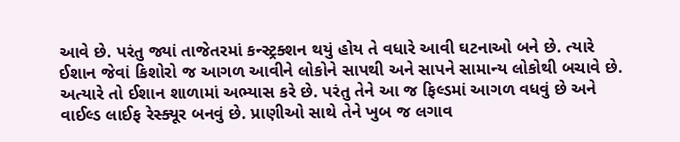આવે છે. પરંતુ જ્યાં તાજેતરમાં કન્સ્ટ્રક્શન થયું હોય તે વધારે આવી ઘટનાઓ બને છે. ત્યારે ઈશાન જેવાં કિશોરો જ આગળ આવીને લોકોને સાપથી અને સાપને સામાન્ય લોકોથી બચાવે છે. અત્યારે તો ઈશાન શાળામાં અભ્યાસ કરે છે. પરંતુ તેને આ જ ફિલ્ડમાં આગળ વધવું છે અને વાઈલ્ડ લાઈફ રેસ્ક્યૂર બનવું છે. પ્રાણીઓ સાથે તેને ખુબ જ લગાવ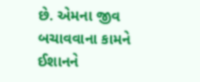છે. એમના જીવ બચાવવાના કામને ઈશાનને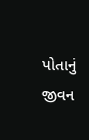પોતાનું જીવન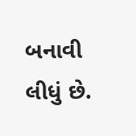બનાવી લીધું છે.